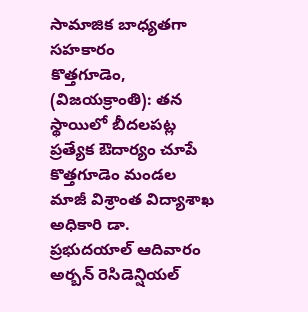సామాజిక బాధ్యతగా సహకారం
కొత్తగూడెం, (విజయక్రాంతి): తన స్థాయిలో బీదలపట్ల ప్రత్యేక ఔదార్యం చూపే కొత్తగూడెం మండల మాజీ విశ్రాంత విద్యాశాఖ అధికారి డా. ప్రభుదయాల్ ఆదివారం అర్బన్ రెసిడెన్షియల్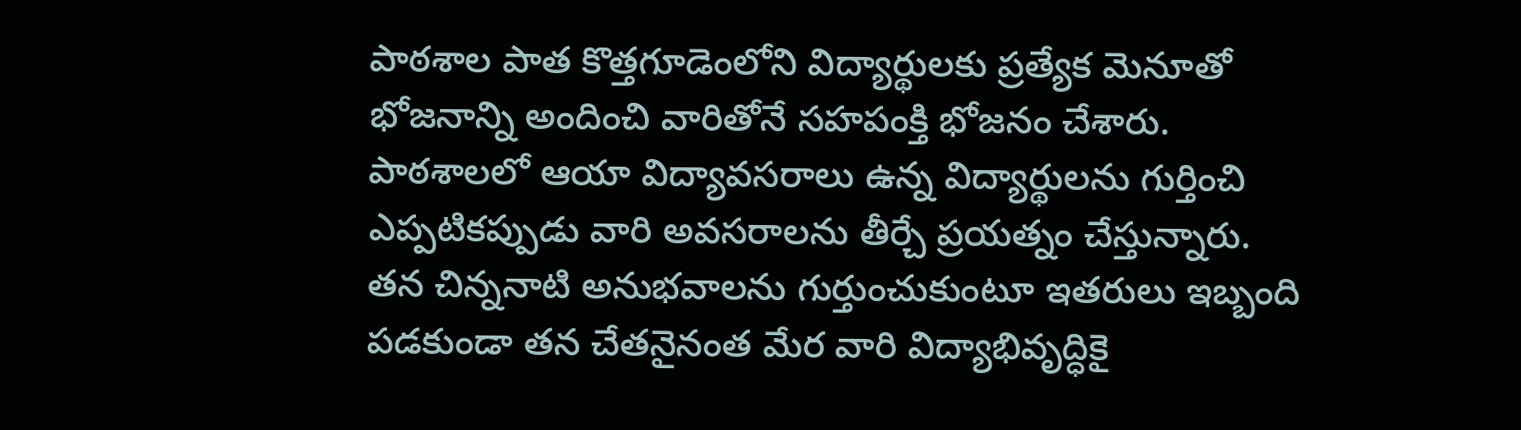పాఠశాల పాత కొత్తగూడెంలోని విద్యార్థులకు ప్రత్యేక మెనూతో భోజనాన్ని అందించి వారితోనే సహపంక్తి భోజనం చేశారు. పాఠశాలలో ఆయా విద్యావసరాలు ఉన్న విద్యార్థులను గుర్తించి ఎప్పటికప్పుడు వారి అవసరాలను తీర్చే ప్రయత్నం చేస్తున్నారు.
తన చిన్ననాటి అనుభవాలను గుర్తుంచుకుంటూ ఇతరులు ఇబ్బంది పడకుండా తన చేతనైనంత మేర వారి విద్యాభివృద్ధికై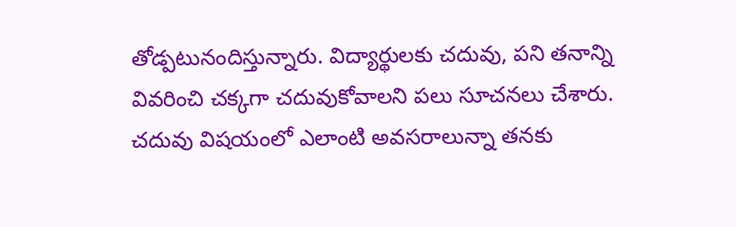తోడ్పటునందిస్తున్నారు. విద్యార్థులకు చదువు, పని తనాన్ని వివరించి చక్కగా చదువుకోవాలని పలు సూచనలు చేశారు. చదువు విషయంలో ఎలాంటి అవసరాలున్నా తనకు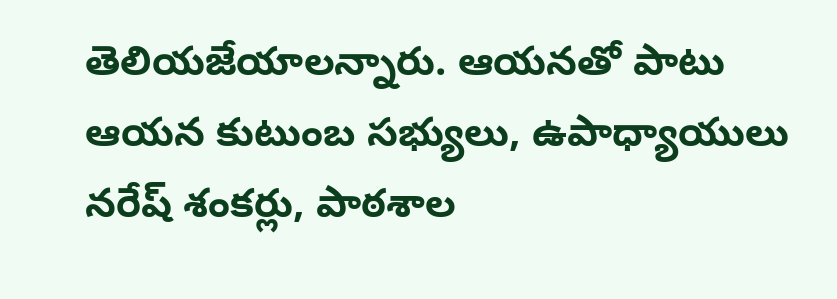తెలియజేయాలన్నారు. ఆయనతో పాటు ఆయన కుటుంబ సభ్యులు, ఉపాధ్యాయులు నరేష్ శంకర్లు, పాఠశాల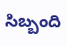సిబ్బంది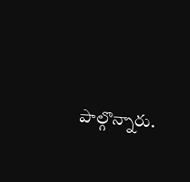పాల్గొన్నారు.